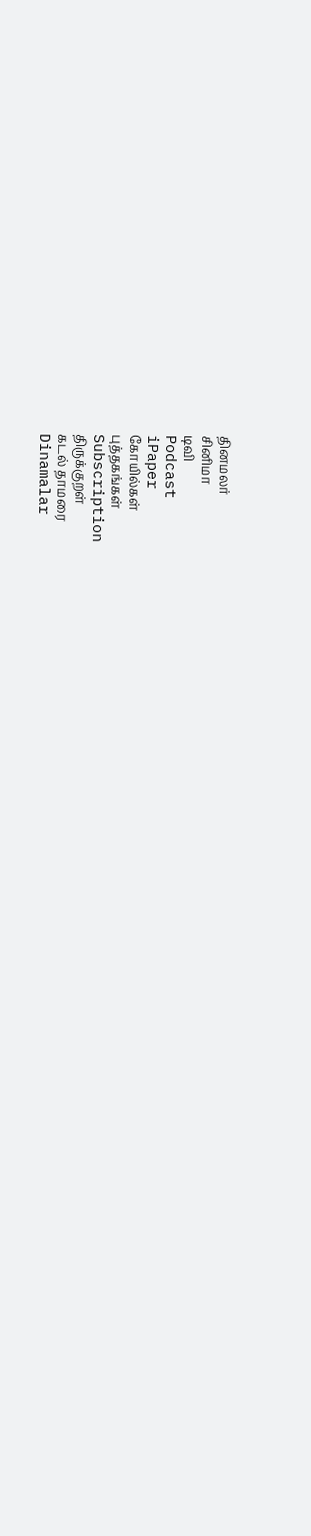தினமலர்
சினிமா
டிவி
Podcast
iPaper
கோயில்கள்
புத்தகங்கள்
Subscription
திருக்குறள்
கடல் தாமரை
Dinamalar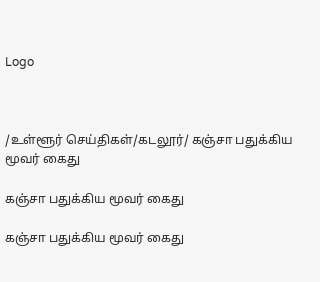Logo



/உள்ளூர் செய்திகள்/கடலூர்/ கஞ்சா பதுக்கிய மூவர் கைது

கஞ்சா பதுக்கிய மூவர் கைது

கஞ்சா பதுக்கிய மூவர் கைது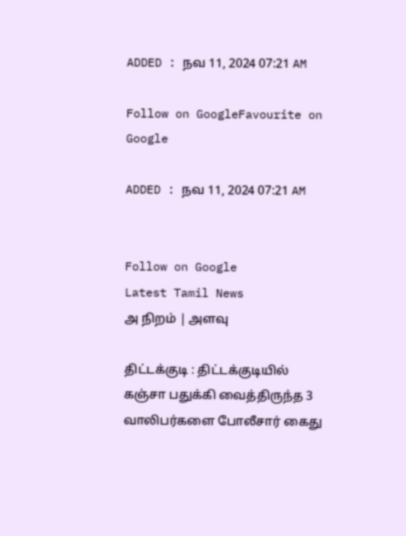ADDED : நவ 11, 2024 07:21 AM

Follow on GoogleFavourite on Google

ADDED : நவ 11, 2024 07:21 AM


Follow on Google
Latest Tamil News
அ நிறம் | அளவு

திட்டக்குடி : திட்டக்குடியில் கஞ்சா பதுக்கி வைத்திருந்த 3 வாலிபர்களை போலீசார் கைது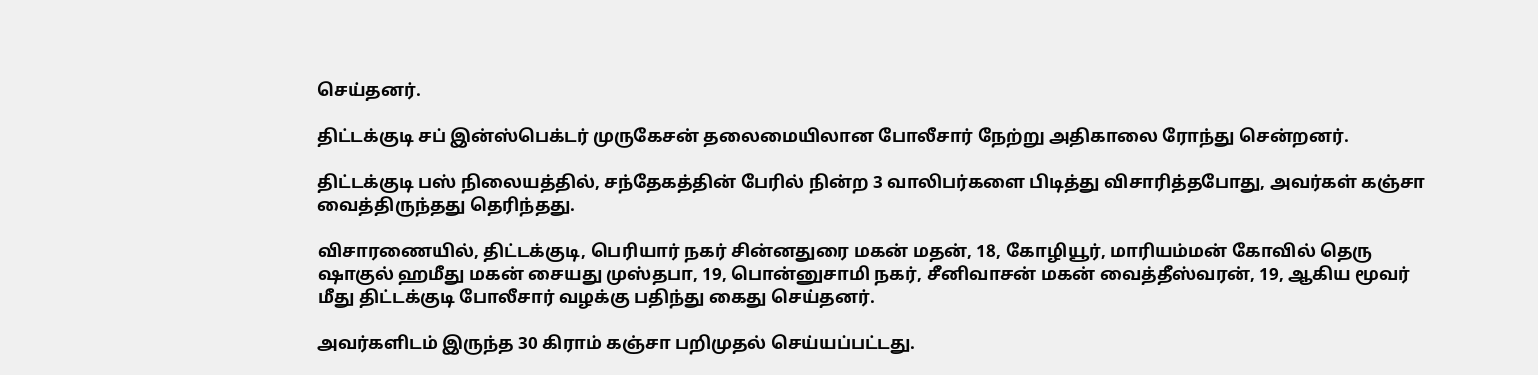செய்தனர்.

திட்டக்குடி சப் இன்ஸ்பெக்டர் முருகேசன் தலைமையிலான போலீசார் நேற்று அதிகாலை ரோந்து சென்றனர்.

திட்டக்குடி பஸ் நிலையத்தில், சந்தேகத்தின் பேரில் நின்ற 3 வாலிபர்களை பிடித்து விசாரித்தபோது, அவர்கள் கஞ்சா வைத்திருந்தது தெரிந்தது.

விசாரணையில், திட்டக்குடி, பெரியார் நகர் சின்னதுரை மகன் மதன், 18, கோழியூர், மாரியம்மன் கோவில் தெரு ஷாகுல் ஹமீது மகன் சையது முஸ்தபா, 19, பொன்னுசாமி நகர், சீனிவாசன் மகன் வைத்தீஸ்வரன், 19, ஆகிய மூவர் மீது திட்டக்குடி போலீசார் வழக்கு பதிந்து கைது செய்தனர்.

அவர்களிடம் இருந்த 30 கிராம் கஞ்சா பறிமுதல் செய்யப்பட்டது.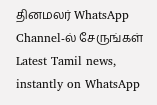தினமலர் WhatsApp Channel-ல் சேருங்கள்
Latest Tamil news, instantly on WhatsApp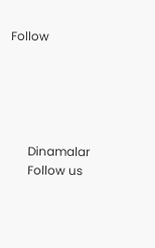Follow





      Dinamalar
      Follow us